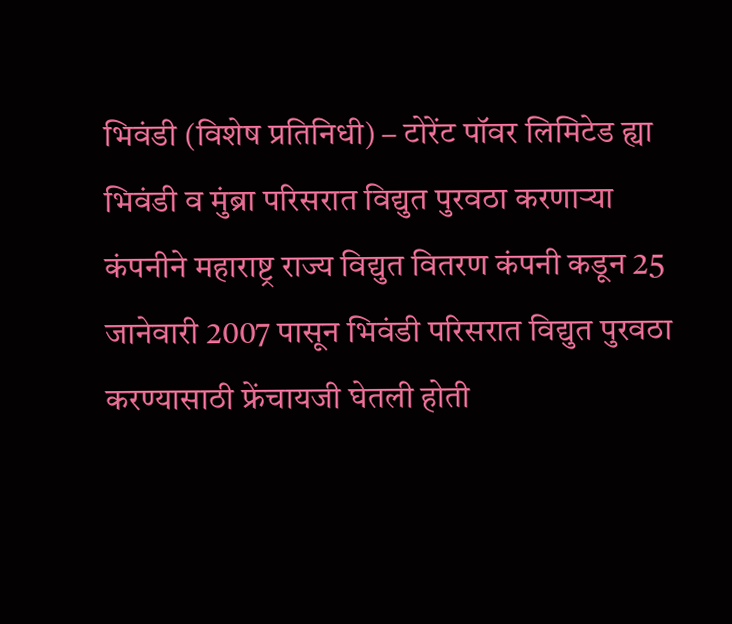भिवंडी (विशेष प्रतिनिधी) – टोरेंट पॉवर लिमिटेड ह्या भिवंडी व मुंब्रा परिसरात विद्युत पुरवठा करणाऱ्या कंपनीने महाराष्ट्र राज्य विद्युत वितरण कंपनी कडून 25 जानेवारी 2007 पासून भिवंडी परिसरात विद्युत पुरवठा करण्यासाठी फ्रेंचायजी घेतली होती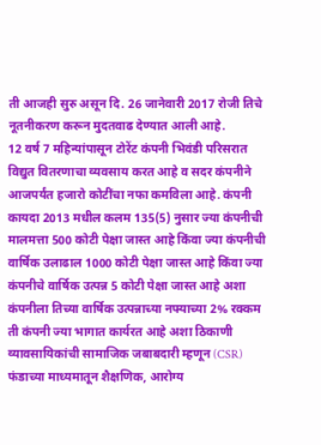ती आजही सुरु असून दि. 26 जानेवारी 2017 रोजी तिचे नूतनीकरण करून मुदतवाढ देण्यात आली आहे.
12 वर्ष 7 महिन्यांपासून टोरेंट कंपनी भिवंडी परिसरात विद्युत वितरणाचा व्यवसाय करत आहे व सदर कंपनीने आजपर्यंत हजारो कोटींचा नफा कमविला आहे. कंपनी कायदा 2013 मधील कलम 135(5) नुसार ज्या कंपनीची मालमत्ता 500 कोटी पेक्षा जास्त आहे किंवा ज्या कंपनीची वार्षिक उलाढाल 1000 कोटी पेक्षा जास्त आहे किंवा ज्या कंपनीचे वार्षिक उत्पन्न 5 कोटी पेक्षा जास्त आहे अशा कंपनीला तिच्या वार्षिक उत्पन्नाच्या नफ्याच्या 2% रक्कम ती कंपनी ज्या भागात कार्यरत आहे अशा ठिकाणी व्यावसायिकांची सामाजिक जबाबदारी म्हणून (CSR) फंडाच्या माध्यमातून शैक्षणिक, आरोग्य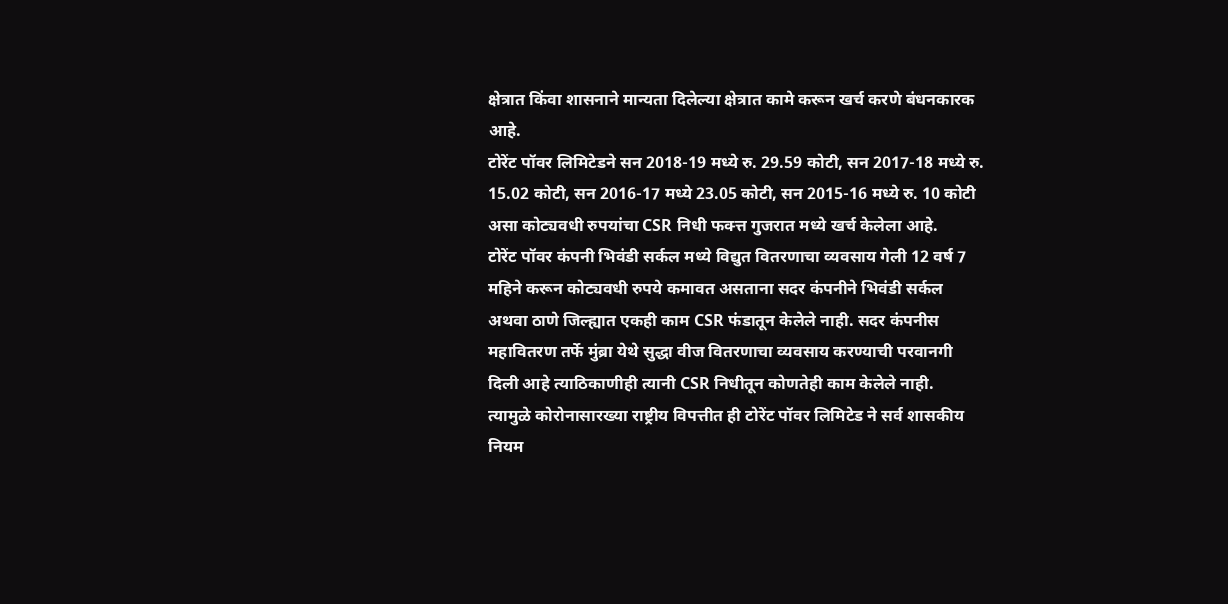क्षेत्रात किंवा शासनाने मान्यता दिलेल्या क्षेत्रात कामे करून खर्च करणे बंधनकारक आहे.
टोरेंट पॉवर लिमिटेडने सन 2018-19 मध्ये रु. 29.59 कोटी, सन 2017-18 मध्ये रु. 15.02 कोटी, सन 2016-17 मध्ये 23.05 कोटी, सन 2015-16 मध्ये रु. 10 कोटी असा कोट्यवधी रुपयांचा CSR निधी फक्त्त गुजरात मध्ये खर्च केलेला आहे.
टोरेंट पॉवर कंपनी भिवंडी सर्कल मध्ये विद्युत वितरणाचा व्यवसाय गेली 12 वर्ष 7 महिने करून कोट्यवधी रुपये कमावत असताना सदर कंपनीने भिवंडी सर्कल अथवा ठाणे जिल्ह्यात एकही काम CSR फंडातून केलेले नाही. सदर कंपनीस महावितरण तर्फे मुंब्रा येथे सुद्धा वीज वितरणाचा व्यवसाय करण्याची परवानगी दिली आहे त्याठिकाणीही त्यानी CSR निधीतून कोणतेही काम केलेले नाही.
त्यामुळे कोरोनासारख्या राष्ट्रीय विपत्तीत ही टोरेंट पॉवर लिमिटेड ने सर्व शासकीय नियम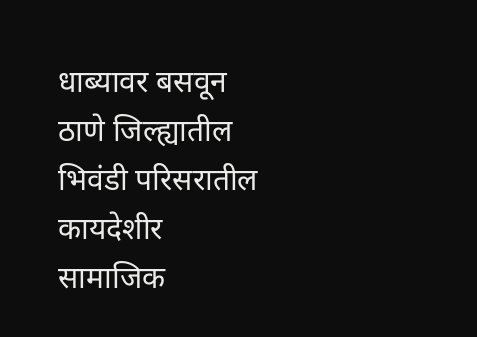धाब्यावर बसवून ठाणे जिल्ह्यातील भिवंडी परिसरातील कायदेशीर सामाजिक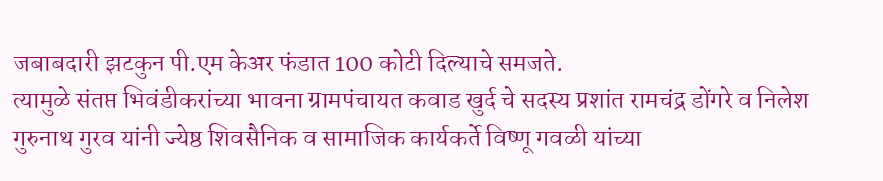जबाबदारी झटकुन पी.एम केअर फंडात 100 कोटी दिल्याचे समजते.
त्यामुळे संतप्त भिवंडीकरांच्या भावना ग्रामपंचायत कवाड खुर्द चे सदस्य प्रशांत रामचंद्र डोंगरे व निलेश गुरुनाथ गुरव यांनी ज्येष्ठ शिवसैनिक व सामाजिक कार्यकर्ते विष्णू गवळी यांच्या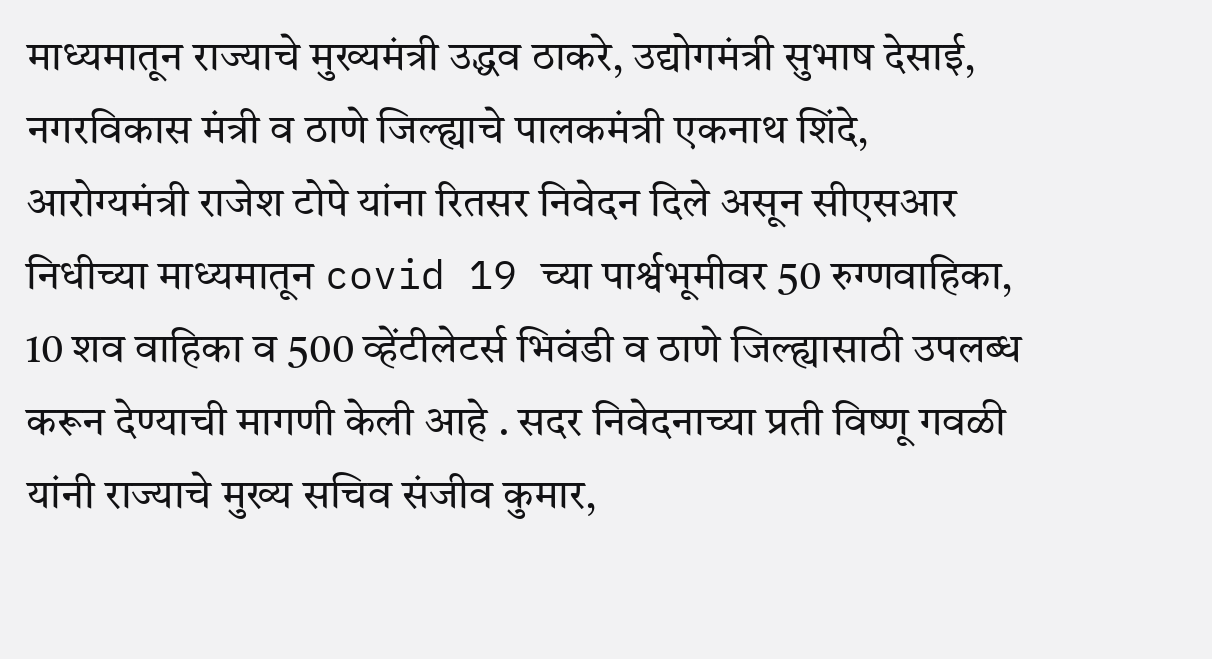माध्यमातून राज्याचे मुख्यमंत्री उद्धव ठाकरे, उद्योगमंत्री सुभाष देसाई, नगरविकास मंत्री व ठाणे जिल्ह्याचे पालकमंत्री एकनाथ शिंदे, आरोग्यमंत्री राजेश टोपे यांना रितसर निवेदन दिले असून सीएसआर निधीच्या माध्यमातून covid 19 च्या पार्श्वभूमीवर 50 रुग्णवाहिका, 10 शव वाहिका व 500 व्हेंटीलेटर्स भिवंडी व ठाणे जिल्ह्यासाठी उपलब्ध करून देण्याची मागणी केली आहे . सदर निवेदनाच्या प्रती विष्णू गवळी यांनी राज्याचे मुख्य सचिव संजीव कुमार,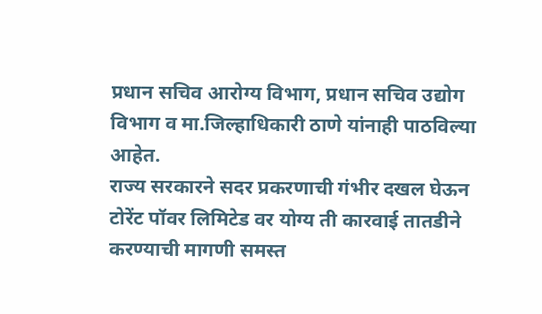प्रधान सचिव आरोग्य विभाग, प्रधान सचिव उद्योग विभाग व मा.जिल्हाधिकारी ठाणे यांनाही पाठविल्या आहेत.
राज्य सरकारने सदर प्रकरणाची गंभीर दखल घेऊन टोरेंट पॉवर लिमिटेड वर योग्य ती कारवाई तातडीने करण्याची मागणी समस्त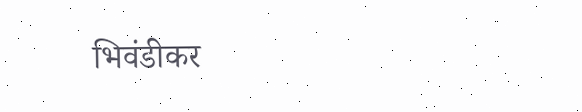भिवंडीकर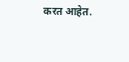करत आहेत.